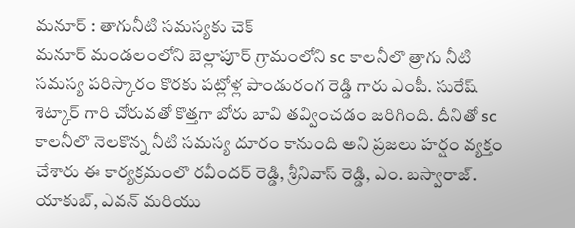మనూర్ : తాగునీటి సమస్యకు చెక్
మనూర్ మండలంలోని బెల్లాపూర్ గ్రామంలోని sc కాలనీలొ త్రాగు నీటి సమస్య పరిస్కారం కొరకు పట్లోళ్ల పాండురంగ రెడ్డి గారు ఎంపీ. సురేష్ శెట్కార్ గారి చోరువతో కొత్తగా బోరు బావి తవ్వించడం జరిగింది. దీనితో sc కాలనీలొ నెలకొన్న నీటి సమస్య దూరం కానుంది అని ప్రజలు హర్షం వ్యక్తం చేశారు ఈ కార్యక్రమంలొ రవీందర్ రెడ్డి, శ్రీనివాస్ రెడ్డి, ఎం. బస్వారాజ్. యాకుబ్, ఎవన్ మరియు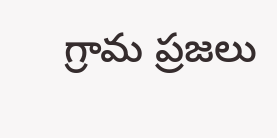గ్రామ ప్రజలు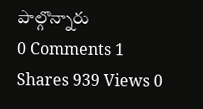పాల్గొన్నారు
0 Comments 1 Shares 939 Views 0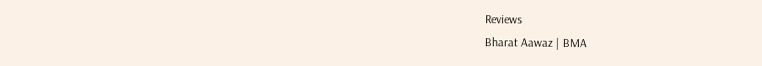Reviews
Bharat Aawaz | BMA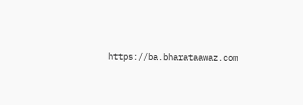https://ba.bharataawaz.com